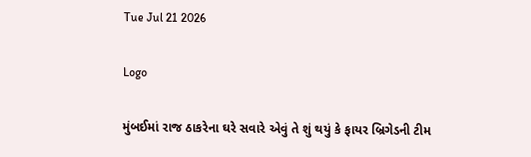Tue Jul 21 2026

Logo

મુંબઈમાં રાજ ઠાકરેના ઘરે સવારે એવું તે શું થયું કે ફાયર બ્રિગેડની ટીમ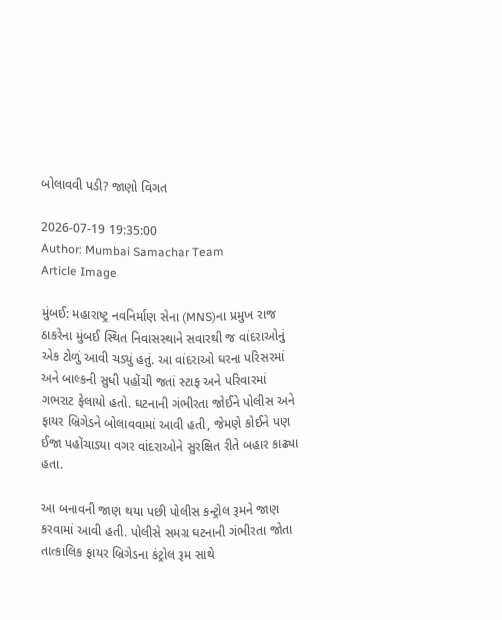બોલાવવી પડી? જાણો વિગત

2026-07-19 19:35:00
Author: Mumbai Samachar Team
Article Image

મુંબઈ: મહારાષ્ટ્ર નવનિર્માણ સેના (MNS)ના પ્રમુખ રાજ ઠાકરેના મુંબઈ સ્થિત નિવાસસ્થાને સવારથી જ વાંદરાઓનું એક ટોળું આવી ચડ્યું હતું. આ વાંદરાઓ ઘરના પરિસરમાં અને બાલ્કની સુધી પહોંચી જતાં સ્ટાફ અને પરિવારમાં ગભરાટ ફેલાયો હતો. ઘટનાની ગંભીરતા જોઈને પોલીસ અને ફાયર બ્રિગેડને બોલાવવામાં આવી હતી, જેમણે કોઈને પણ ઈજા પહોંચાડ્યા વગર વાંદરાઓને સુરક્ષિત રીતે બહાર કાઢ્યા હતા.

આ બનાવની જાણ થયા પછી પોલીસ કન્ટ્રોલ રૂમને જાણ કરવામાં આવી હતી. પોલીસે સમગ્ર ઘટનાની ગંભીરતા જોતા તાત્કાલિક ફાયર બ્રિગેડના કંટ્રોલ રૂમ સાથે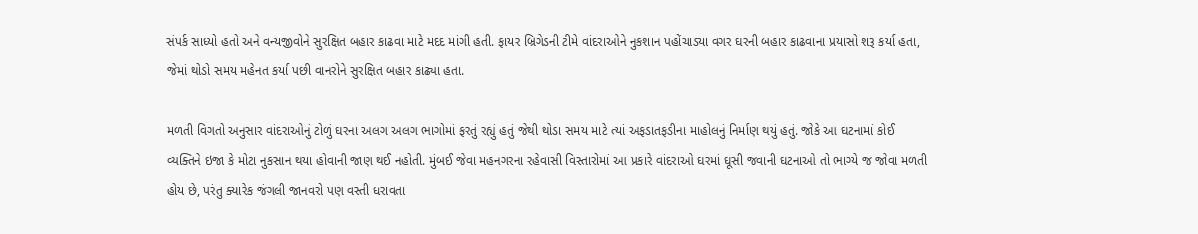સંપર્ક સાધ્યો હતો અને વન્યજીવોને સુરક્ષિત બહાર કાઢવા માટે મદદ માંગી હતી. ફાયર બ્રિગેડની ટીમે વાંદરાઓને નુકશાન પહોંચાડ્યા વગર ઘરની બહાર કાઢવાના પ્રયાસો શરૂ કર્યા હતા, જેમાં થોડો સમય મહેનત કર્યા પછી વાનરોને સુરક્ષિત બહાર કાઢ્યા હતા.

મળતી વિગતો અનુસાર વાંદરાઓનું ટોળું ઘરના અલગ અલગ ભાગોમાં ફરતું રહ્યું હતું જેથી થોડા સમય માટે ત્યાં અફડાતફડીના માહોલનું નિર્માણ થયું હતું. જોકે આ ઘટનામાં કોઈ વ્યક્તિને ઇજા કે મોટા નુકસાન થયા હોવાની જાણ થઈ નહોતી. મુંબઈ જેવા મહનગરના રહેવાસી વિસ્તારોમાં આ પ્રકારે વાંદરાઓ ઘરમાં ઘૂસી જવાની ઘટનાઓ તો ભાગ્યે જ જોવા મળતી હોય છે, પરંતુ ક્યારેક જંગલી જાનવરો પણ વસ્તી ધરાવતા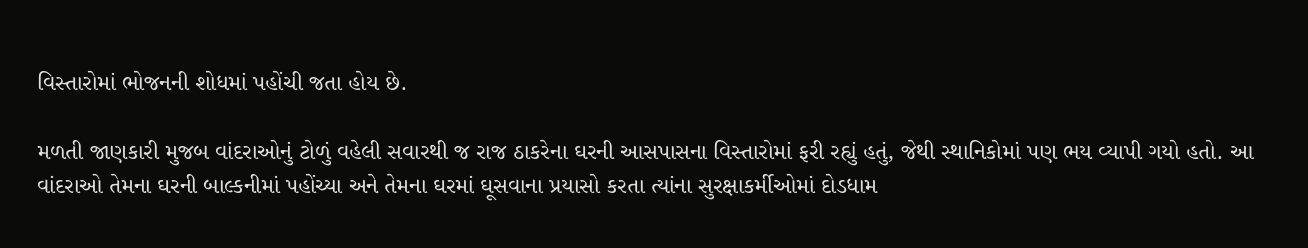વિસ્તારોમાં ભોજનની શોધમાં પહોંચી જતા હોય છે.

મળતી જાણકારી મુજબ વાંદરાઓનું ટોળું વહેલી સવારથી જ રાજ ઠાકરેના ઘરની આસપાસના વિસ્તારોમાં ફરી રહ્યું હતું, જેથી સ્થાનિકોમાં પણ ભય વ્યાપી ગયો હતો. આ વાંદરાઓ તેમના ઘરની બાલ્કનીમાં પહોંચ્યા અને તેમના ઘરમાં ઘૂસવાના પ્રયાસો કરતા ત્યાંના સુરક્ષાકર્મીઓમાં દોડધામ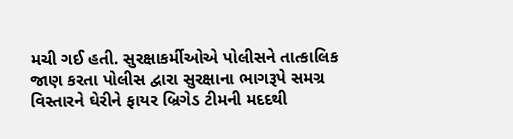મચી ગઈ હતી. સુરક્ષાકર્મીઓએ પોલીસને તાત્કાલિક જાણ કરતા પોલીસ દ્વારા સુરક્ષાના ભાગરૂપે સમગ્ર વિસ્તારને ઘેરીને ફાયર બ્રિગેડ ટીમની મદદથી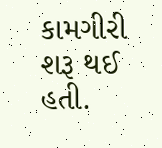કામગીરી શરૂ થઈ હતી.